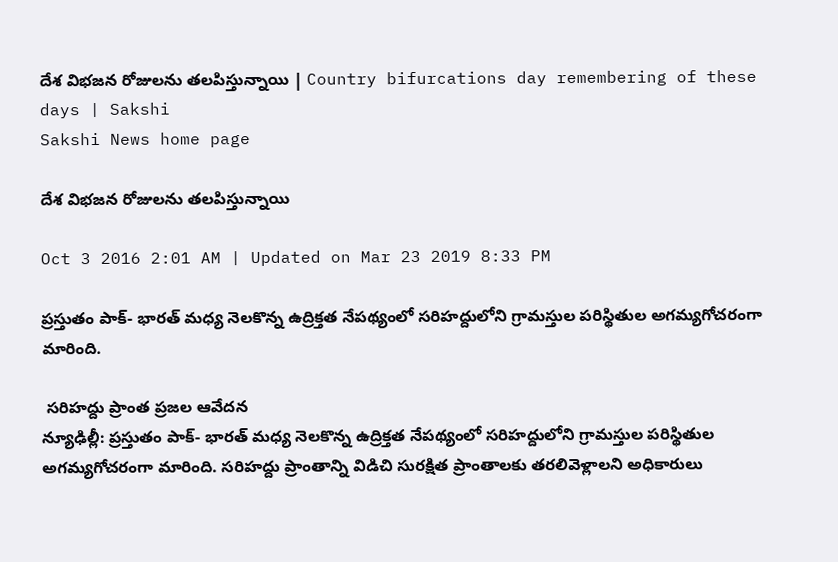దేశ విభజన రోజులను తలపిస్తున్నాయి | Country bifurcations day remembering of these days | Sakshi
Sakshi News home page

దేశ విభజన రోజులను తలపిస్తున్నాయి

Oct 3 2016 2:01 AM | Updated on Mar 23 2019 8:33 PM

ప్రస్తుతం పాక్- భారత్ మధ్య నెలకొన్న ఉద్రిక్తత నేపథ్యంలో సరిహద్దులోని గ్రామస్తుల పరిస్థితుల అగమ్యగోచరంగా మారింది.

 సరిహద్దు ప్రాంత ప్రజల ఆవేదన
న్యూఢిల్లీ: ప్రస్తుతం పాక్- భారత్ మధ్య నెలకొన్న ఉద్రిక్తత నేపథ్యంలో సరిహద్దులోని గ్రామస్తుల పరిస్థితుల అగమ్యగోచరంగా మారింది. సరిహద్దు ప్రాంతాన్ని విడిచి సురక్షిత ప్రాంతాలకు తరలివెళ్లాలని అధికారులు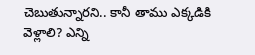చెబుతున్నారని.. కానీ తాము ఎక్కడికి వెళ్లాలి? ఎన్ని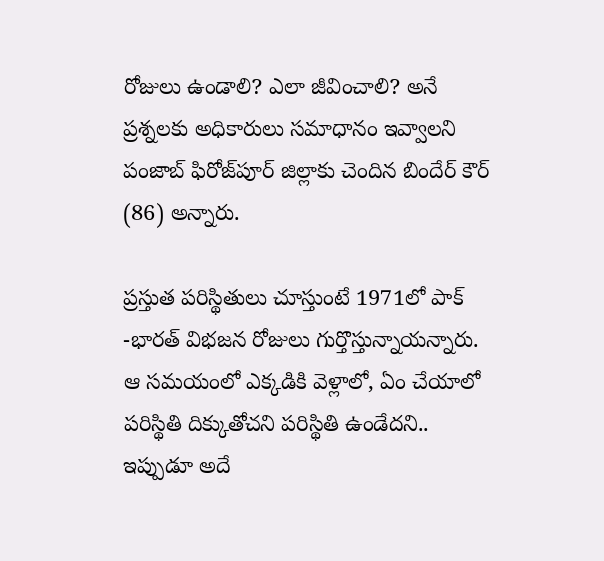రోజులు ఉండాలి? ఎలా జీవించాలి? అనే ప్రశ్నలకు అధికారులు సమాధానం ఇవ్వాలని పంజాబ్ ఫిరోజ్‌పూర్ జిల్లాకు చెందిన బిందేర్ కౌర్ (86) అన్నారు.

ప్రస్తుత పరిస్థితులు చూస్తుంటే 1971లో పాక్ -భారత్ విభజన రోజులు గుర్తొస్తున్నాయన్నారు. ఆ సమయంలో ఎక్కడికి వెళ్లాలో, ఏం చేయాలో పరిస్థితి దిక్కుతోచని పరిస్థితి ఉండేదని.. ఇప్పుడూ అదే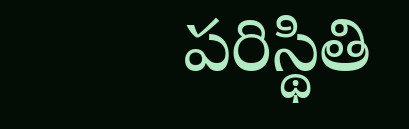పరిస్థితి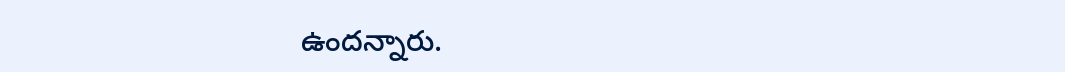ఉందన్నారు.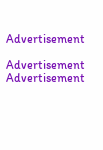Advertisement

Advertisement
Advertisement